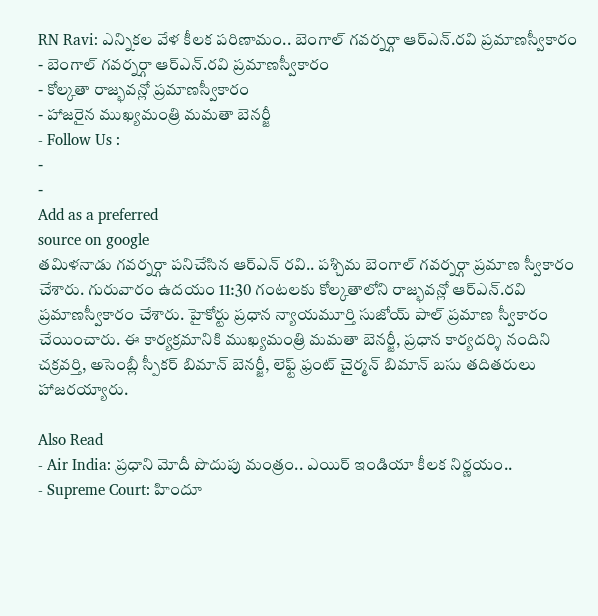RN Ravi: ఎన్నికల వేళ కీలక పరిణామం.. బెంగాల్ గవర్నర్గా ఆర్ఎన్.రవి ప్రమాణస్వీకారం
- బెంగాల్ గవర్నర్గా ఆర్ఎన్.రవి ప్రమాణస్వీకారం
- కోల్కతా రాజ్భవన్లో ప్రమాణస్వీకారం
- హాజరైన ముఖ్యమంత్రి మమతా బెనర్జీ
- Follow Us :
-
-
Add as a preferred
source on google
తమిళనాడు గవర్నర్గా పనిచేసిన ఆర్ఎన్ రవి.. పశ్చిమ బెంగాల్ గవర్నర్గా ప్రమాణ స్వీకారం చేశారు. గురువారం ఉదయం 11:30 గంటలకు కోల్కతాలోని రాజ్భవన్లో ఆర్ఎన్.రవి ప్రమాణస్వీకారం చేశారు. హైకోర్టు ప్రధాన న్యాయమూర్తి సుజోయ్ పాల్ ప్రమాణ స్వీకారం చేయించారు. ఈ కార్యక్రమానికి ముఖ్యమంత్రి మమతా బెనర్జీ, ప్రధాన కార్యదర్శి నందిని చక్రవర్తి, అసెంబ్లీ స్పీకర్ బిమాన్ బెనర్జీ, లెఫ్ట్ ఫ్రంట్ చైర్మన్ బిమాన్ బసు తదితరులు హాజరయ్యారు.

Also Read
- Air India: ప్రధాని మోదీ పొదుపు మంత్రం.. ఎయిర్ ఇండియా కీలక నిర్ణయం..
- Supreme Court: హిందూ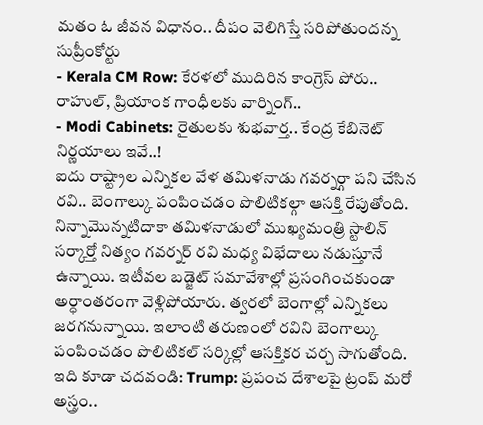మతం ఓ జీవన విధానం.. దీపం వెలిగిస్తే సరిపోతుందన్న సుప్రీంకోర్టు
- Kerala CM Row: కేరళలో ముదిరిన కాంగ్రెస్ పోరు.. రాహుల్, ప్రియాంక గాంధీలకు వార్నింగ్..
- Modi Cabinets: రైతులకు శుభవార్త.. కేంద్ర కేబినెట్ నిర్ణయాలు ఇవే..!
ఐదు రాష్ట్రాల ఎన్నికల వేళ తమిళనాడు గవర్నర్గా పని చేసిన రవి.. బెంగాల్కు పంపించడం పొలిటికల్గా ఆసక్తి రేపుతోంది. నిన్నామొన్నటిదాకా తమిళనాడులో ముఖ్యమంత్రి స్టాలిన్ సర్కార్తో నిత్యం గవర్నర్ రవి మధ్య విభేదాలు నడుస్తూనే ఉన్నాయి. ఇటీవల బడ్జెట్ సమావేశాల్లో ప్రసంగించకుండా అర్ధాంతరంగా వెళ్లిపోయారు. త్వరలో బెంగాల్లో ఎన్నికలు జరగనున్నాయి. ఇలాంటి తరుణంలో రవిని బెంగాల్కు పంపించడం పొలిటికల్ సర్కిల్లో ఆసక్తికర చర్చ సాగుతోంది.
ఇది కూడా చదవండి: Trump: ప్రపంచ దేశాలపై ట్రంప్ మరో అస్త్రం..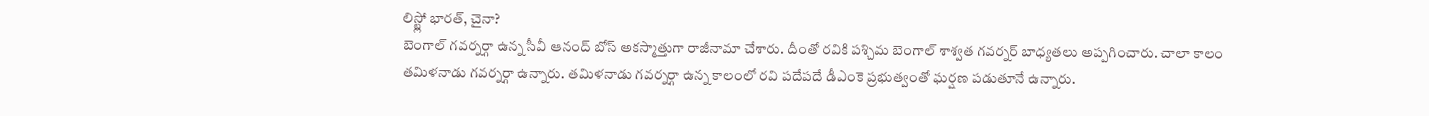లిస్ట్లో భారత్, చైనా?
బెంగాల్ గవర్నర్గా ఉన్న సీవీ ఆనంద్ బోస్ అకస్మాత్తుగా రాజీనామా చేశారు. దీంతో రవికి పశ్చిమ బెంగాల్ శాశ్వత గవర్నర్ బాధ్యతలు అప్పగించారు. చాలా కాలం తమిళనాడు గవర్నర్గా ఉన్నారు. తమిళనాడు గవర్నర్గా ఉన్న కాలంలో రవి పదేపదే డీఎంకె ప్రభుత్వంతో ఘర్షణ పడుతూనే ఉన్నారు.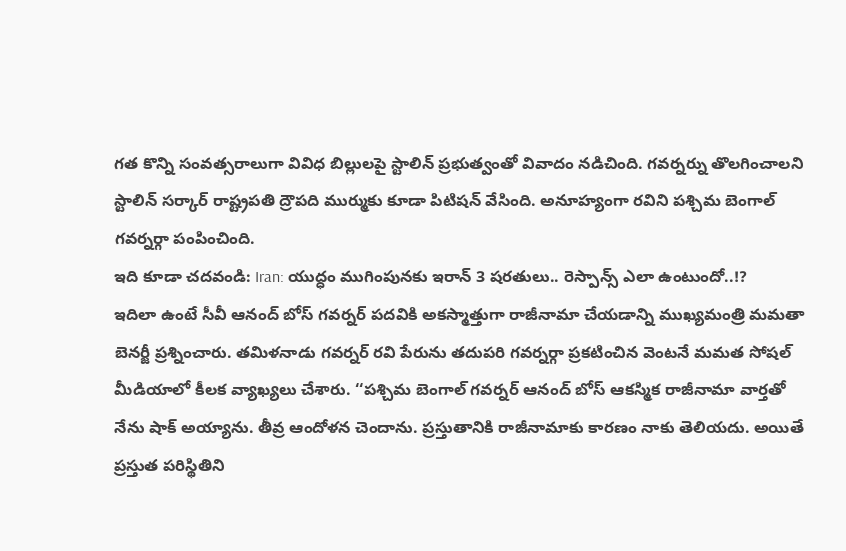గత కొన్ని సంవత్సరాలుగా వివిధ బిల్లులపై స్టాలిన్ ప్రభుత్వంతో వివాదం నడిచింది. గవర్నర్ను తొలగించాలని స్టాలిన్ సర్కార్ రాష్ట్రపతి ద్రౌపది ముర్ముకు కూడా పిటిషన్ వేసింది. అనూహ్యంగా రవిని పశ్చిమ బెంగాల్ గవర్నర్గా పంపించింది.
ఇది కూడా చదవండి: Iran: యుద్ధం ముగింపునకు ఇరాన్ 3 షరతులు.. రెస్పాన్స్ ఎలా ఉంటుందో..!?
ఇదిలా ఉంటే సీవీ ఆనంద్ బోస్ గవర్నర్ పదవికి అకస్మాత్తుగా రాజీనామా చేయడాన్ని ముఖ్యమంత్రి మమతా బెనర్జీ ప్రశ్నించారు. తమిళనాడు గవర్నర్ రవి పేరును తదుపరి గవర్నర్గా ప్రకటించిన వెంటనే మమత సోషల్ మీడియాలో కీలక వ్యాఖ్యలు చేశారు. ‘‘పశ్చిమ బెంగాల్ గవర్నర్ ఆనంద్ బోస్ ఆకస్మిక రాజీనామా వార్తతో నేను షాక్ అయ్యాను. తీవ్ర ఆందోళన చెందాను. ప్రస్తుతానికి రాజీనామాకు కారణం నాకు తెలియదు. అయితే ప్రస్తుత పరిస్థితిని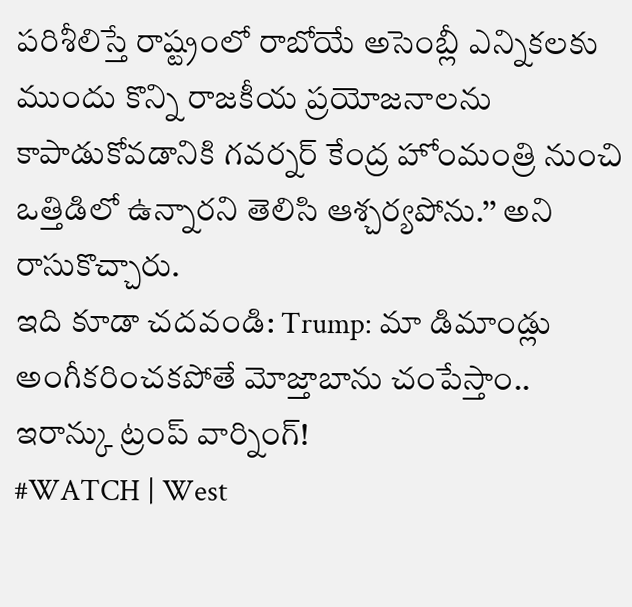పరిశీలిస్తే రాష్ట్రంలో రాబోయే అసెంబ్లీ ఎన్నికలకు ముందు కొన్ని రాజకీయ ప్రయోజనాలను కాపాడుకోవడానికి గవర్నర్ కేంద్ర హోంమంత్రి నుంచి ఒత్తిడిలో ఉన్నారని తెలిసి ఆశ్చర్యపోను.’’ అని రాసుకొచ్చారు.
ఇది కూడా చదవండి: Trump: మా డిమాండ్లు అంగీకరించకపోతే మోజ్తాబాను చంపేస్తాం.. ఇరాన్కు ట్రంప్ వార్నింగ్!
#WATCH | West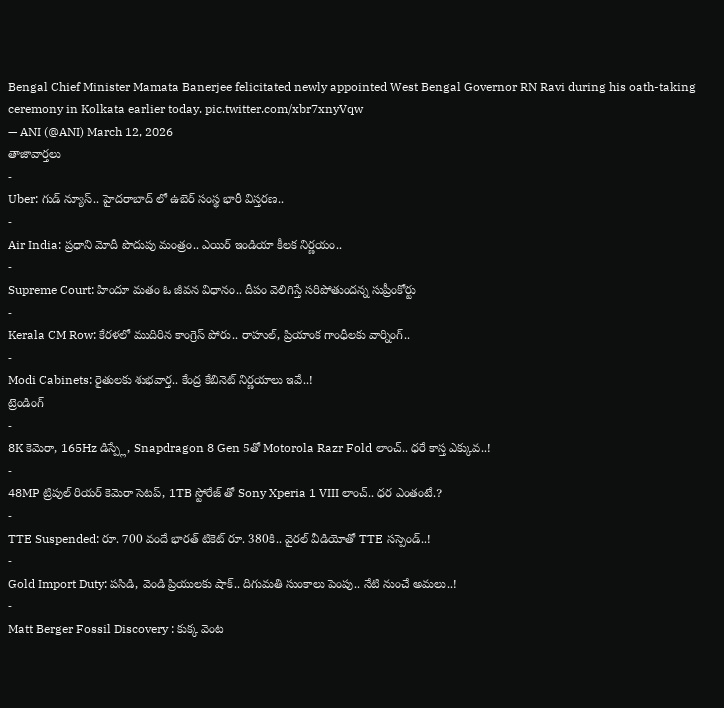Bengal Chief Minister Mamata Banerjee felicitated newly appointed West Bengal Governor RN Ravi during his oath-taking ceremony in Kolkata earlier today. pic.twitter.com/xbr7xnyVqw
— ANI (@ANI) March 12, 2026
తాజావార్తలు
-
Uber: గుడ్ న్యూస్.. హైదరాబాద్ లో ఉబెర్ సంస్థ భారీ విస్తరణ..
-
Air India: ప్రధాని మోదీ పొదుపు మంత్రం.. ఎయిర్ ఇండియా కీలక నిర్ణయం..
-
Supreme Court: హిందూ మతం ఓ జీవన విధానం.. దీపం వెలిగిస్తే సరిపోతుందన్న సుప్రీంకోర్టు
-
Kerala CM Row: కేరళలో ముదిరిన కాంగ్రెస్ పోరు.. రాహుల్, ప్రియాంక గాంధీలకు వార్నింగ్..
-
Modi Cabinets: రైతులకు శుభవార్త.. కేంద్ర కేబినెట్ నిర్ణయాలు ఇవే..!
ట్రెండింగ్
-
8K కెమెరా, 165Hz డిస్ప్లే, Snapdragon 8 Gen 5తో Motorola Razr Fold లాంచ్.. ధరే కాస్త ఎక్కువ..!
-
48MP ట్రిపుల్ రియర్ కెమెరా సెటప్, 1TB స్టోరేజ్ తో Sony Xperia 1 VIII లాంచ్.. ధర ఎంతంటే.?
-
TTE Suspended: రూ. 700 వందే భారత్ టికెట్ రూ. 380కి.. వైరల్ వీడియోతో TTE సస్పెండ్..!
-
Gold Import Duty: పసిడి, వెండి ప్రియులకు షాక్.. దిగుమతి సుంకాలు పెంపు.. నేటి నుంచే అమలు..!
-
Matt Berger Fossil Discovery : కుక్క వెంట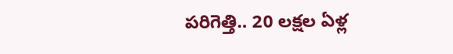పరిగెత్తి.. 20 లక్షల ఏళ్ల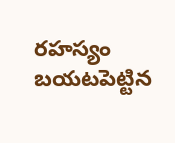రహస్యం బయటపెట్టిన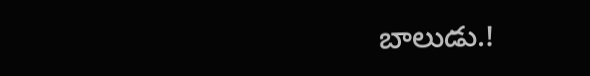బాలుడు.!